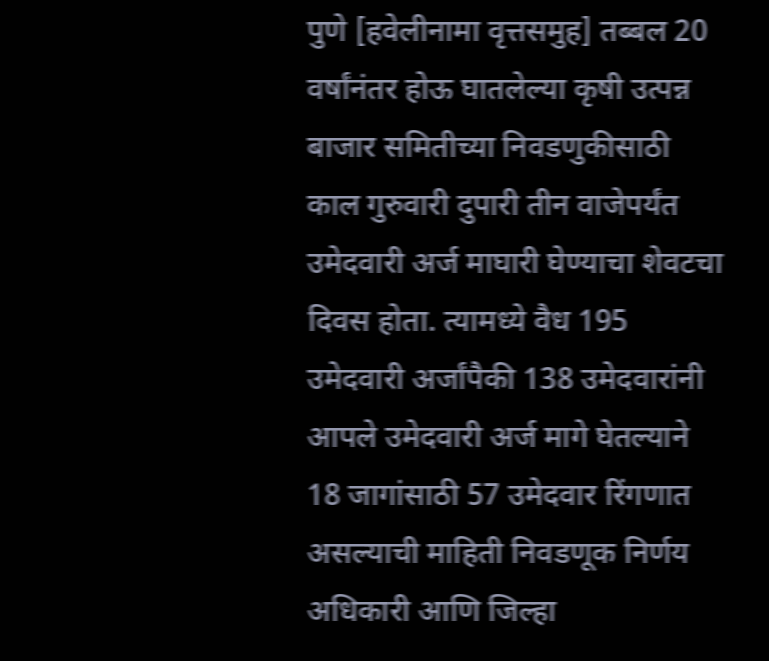पुणे [हवेलीनामा वृत्तसमुह] तब्बल 20 वर्षांनंतर होऊ घातलेल्या कृषी उत्पन्न बाजार समितीच्या निवडणुकीसाठी काल गुरुवारी दुपारी तीन वाजेपर्यंत उमेदवारी अर्ज माघारी घेण्याचा शेवटचा दिवस होता. त्यामध्ये वैध 195 उमेदवारी अर्जांपैकी 138 उमेदवारांनी आपले उमेदवारी अर्ज मागे घेतल्याने 18 जागांसाठी 57 उमेदवार रिंगणात असल्याची माहिती निवडणूक निर्णय अधिकारी आणि जिल्हा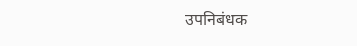उपनिबंधक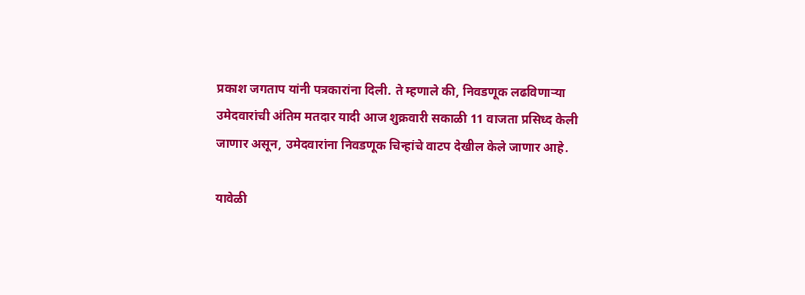प्रकाश जगताप यांनी पत्रकारांना दिली. ते म्हणाले की, निवडणूक लढविणार्‍या उमेदवारांची अंतिम मतदार यादी आज शुक्रवारी सकाळी 11 वाजता प्रसिध्द केली जाणार असून, उमेदवारांना निवडणूक चिन्हांचे वाटप देखील केले जाणार आहे.

यावेळी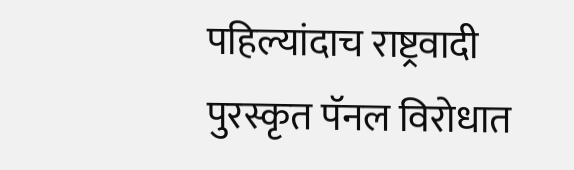पहिल्यांदाच राष्ट्रवादी पुरस्कृत पॅनल विरोधात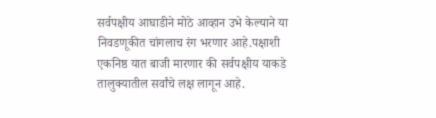सर्वपक्षीय आघाडीने मोठे आव्हान उभे केल्याने या निवडणूकीत चांगलाच रंग भरणार आहे.पक्षाशी एकनिष्ठ यात बाजी मारणार की सर्वपक्षीय याकडे तालुक्यातील सर्वांचे लक्ष लागून आहे.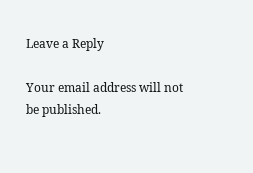Leave a Reply

Your email address will not be published.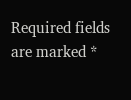Required fields are marked *